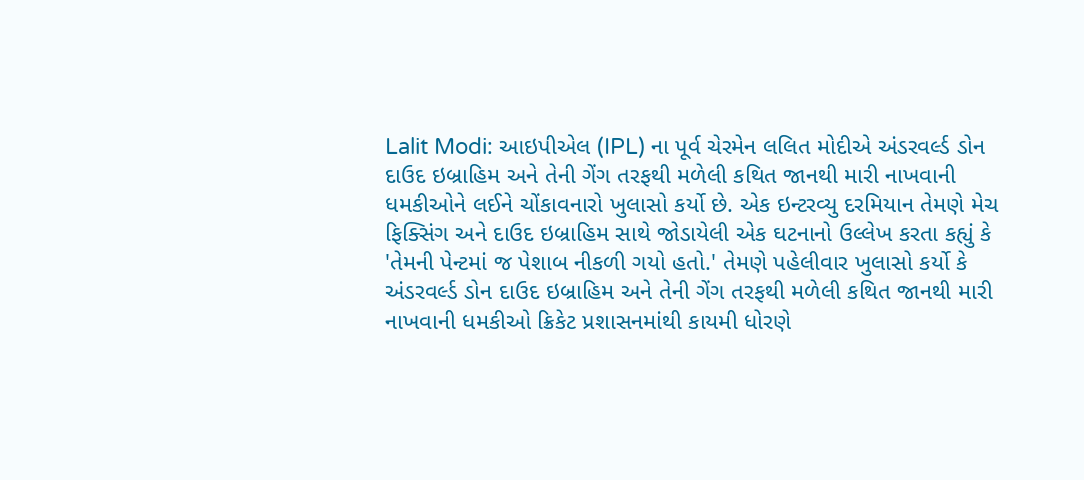Lalit Modi: આઇપીએલ (IPL) ના પૂર્વ ચેરમેન લલિત મોદીએ અંડરવર્લ્ડ ડોન દાઉદ ઇબ્રાહિમ અને તેની ગેંગ તરફથી મળેલી કથિત જાનથી મારી નાખવાની ધમકીઓને લઈને ચોંકાવનારો ખુલાસો કર્યો છે. એક ઇન્ટરવ્યુ દરમિયાન તેમણે મેચ ફિક્સિંગ અને દાઉદ ઇબ્રાહિમ સાથે જોડાયેલી એક ઘટનાનો ઉલ્લેખ કરતા કહ્યું કે 'તેમની પેન્ટમાં જ પેશાબ નીકળી ગયો હતો.' તેમણે પહેલીવાર ખુલાસો કર્યો કે અંડરવર્લ્ડ ડોન દાઉદ ઇબ્રાહિમ અને તેની ગેંગ તરફથી મળેલી કથિત જાનથી મારી નાખવાની ધમકીઓ ક્રિકેટ પ્રશાસનમાંથી કાયમી ધોરણે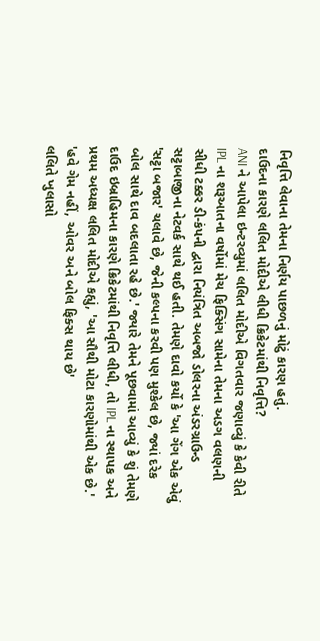નિવૃત્તિ લેવાના તેમના નિર્ણય પાછળનું મોટું કારણ હતું.
દાઉદના કારણે લલિત મોદીએ લીધી ક્રિકેટમાંથી નિવૃત્તિ?
ANI ને આપેલા ઇન્ટરવ્યુમાં લલિત મોદીએ વિગતવાર જણાવ્યું કે કેવી રીતે IPL ના શરૂઆતના વર્ષોમાં મેચ ફિક્સિંગ સામેના તેમના અડગ વલણની સીધી ટક્કર ડી-કંપની દ્વારા નિયંત્રિત અબજો ડોલરના અંડરગ્રાઉન્ડ સટ્ટાબાજીના નેટવર્ક સાથે થઈ હતી. તેમણે દાવો કર્યો કે 'આ ગેંગ એક એવું 'સટ્ટા બજાર' ચલાવે છે, જેની કલ્પના કરવી પણ મુશ્કેલ છે, જ્યાં દરેક બોલ સાથે દાવ બદલાતા રહે છે.' જ્યારે તેમને પૂછવામાં આવ્યું કે શું તેમણે દાઉદ ઇબ્રાહિમના કારણે ક્રિકેટમાંથી નિવૃત્તિ લીધી, તો IPL ના સ્થાપક અને પ્રથમ અધ્યક્ષ લલિત મોદીએ કહ્યું, 'આ સૌથી મોટા કારણોમાંથી એક છે.'
'હવે ગેમ નહીં, ઓવર અને બોલ ફિક્સ થાય છે'
લલિતે ખુલાસો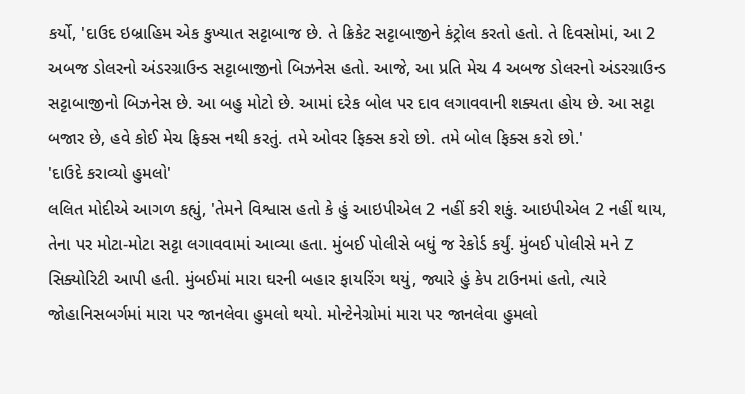કર્યો, 'દાઉદ ઇબ્રાહિમ એક કુખ્યાત સટ્ટાબાજ છે. તે ક્રિકેટ સટ્ટાબાજીને કંટ્રોલ કરતો હતો. તે દિવસોમાં, આ 2 અબજ ડોલરનો અંડરગ્રાઉન્ડ સટ્ટાબાજીનો બિઝનેસ હતો. આજે, આ પ્રતિ મેચ 4 અબજ ડોલરનો અંડરગ્રાઉન્ડ સટ્ટાબાજીનો બિઝનેસ છે. આ બહુ મોટો છે. આમાં દરેક બોલ પર દાવ લગાવવાની શક્યતા હોય છે. આ સટ્ટા બજાર છે, હવે કોઈ મેચ ફિક્સ નથી કરતું. તમે ઓવર ફિક્સ કરો છો. તમે બોલ ફિક્સ કરો છો.'
'દાઉદે કરાવ્યો હુમલો'
લલિત મોદીએ આગળ કહ્યું, 'તેમને વિશ્વાસ હતો કે હું આઇપીએલ 2 નહીં કરી શકું. આઇપીએલ 2 નહીં થાય, તેના પર મોટા-મોટા સટ્ટા લગાવવામાં આવ્યા હતા. મુંબઈ પોલીસે બધું જ રેકોર્ડ કર્યું. મુંબઈ પોલીસે મને Z સિક્યોરિટી આપી હતી. મુંબઈમાં મારા ઘરની બહાર ફાયરિંગ થયું, જ્યારે હું કેપ ટાઉનમાં હતો, ત્યારે જોહાનિસબર્ગમાં મારા પર જાનલેવા હુમલો થયો. મોન્ટેનેગ્રોમાં મારા પર જાનલેવા હુમલો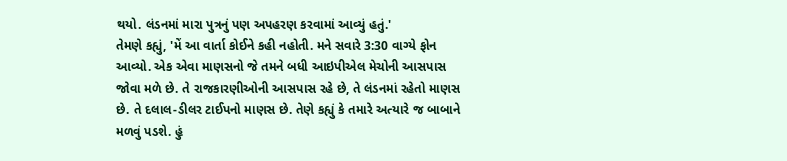થયો. લંડનમાં મારા પુત્રનું પણ અપહરણ કરવામાં આવ્યું હતું.'
તેમણે કહ્યું, 'મેં આ વાર્તા કોઈને કહી નહોતી. મને સવારે 3:30 વાગ્યે ફોન આવ્યો. એક એવા માણસનો જે તમને બધી આઇપીએલ મેચોની આસપાસ જોવા મળે છે. તે રાજકારણીઓની આસપાસ રહે છે, તે લંડનમાં રહેતો માણસ છે. તે દલાલ-ડીલર ટાઈપનો માણસ છે. તેણે કહ્યું કે તમારે અત્યારે જ બાબાને મળવું પડશે. હું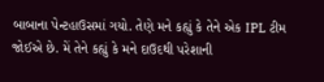બાબાના પેન્ટહાઉસમાં ગયો. તેણે મને કહ્યું કે તેને એક IPL ટીમ જોઈએ છે. મેં તેને કહ્યું કે મને દાઉદથી પરેશાની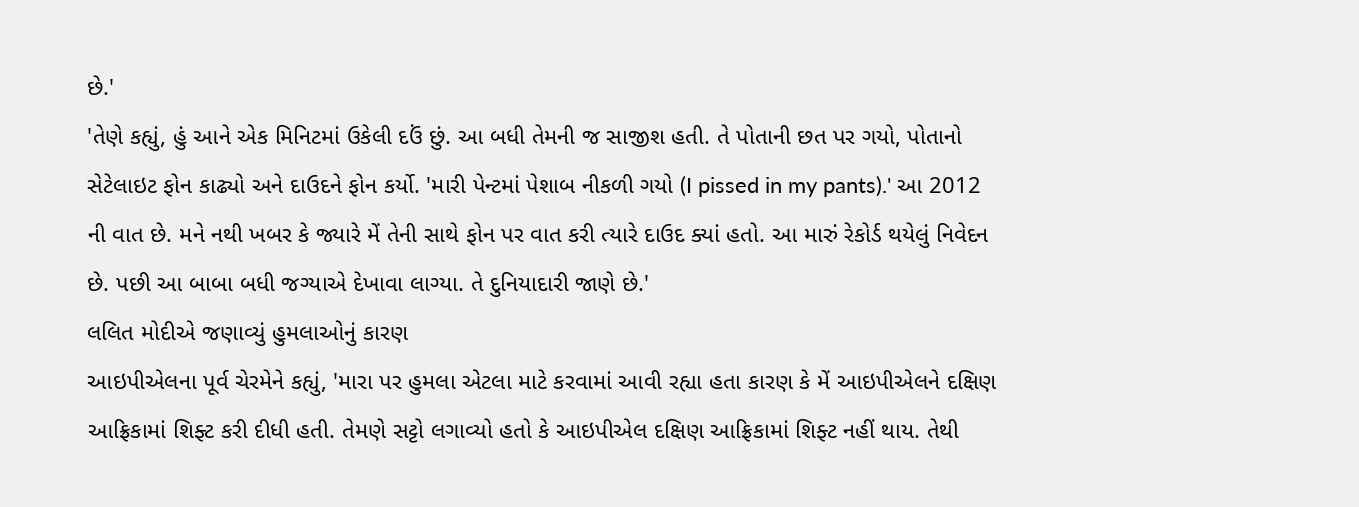છે.'
'તેણે કહ્યું, હું આને એક મિનિટમાં ઉકેલી દઉં છું. આ બધી તેમની જ સાજીશ હતી. તે પોતાની છત પર ગયો, પોતાનો સેટેલાઇટ ફોન કાઢ્યો અને દાઉદને ફોન કર્યો. 'મારી પેન્ટમાં પેશાબ નીકળી ગયો (I pissed in my pants).' આ 2012 ની વાત છે. મને નથી ખબર કે જ્યારે મેં તેની સાથે ફોન પર વાત કરી ત્યારે દાઉદ ક્યાં હતો. આ મારું રેકોર્ડ થયેલું નિવેદન છે. પછી આ બાબા બધી જગ્યાએ દેખાવા લાગ્યા. તે દુનિયાદારી જાણે છે.'
લલિત મોદીએ જણાવ્યું હુમલાઓનું કારણ
આઇપીએલના પૂર્વ ચેરમેને કહ્યું, 'મારા પર હુમલા એટલા માટે કરવામાં આવી રહ્યા હતા કારણ કે મેં આઇપીએલને દક્ષિણ આફ્રિકામાં શિફ્ટ કરી દીધી હતી. તેમણે સટ્ટો લગાવ્યો હતો કે આઇપીએલ દક્ષિણ આફ્રિકામાં શિફ્ટ નહીં થાય. તેથી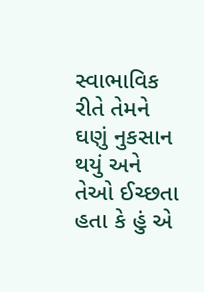સ્વાભાવિક રીતે તેમને ઘણું નુકસાન થયું અને તેઓ ઈચ્છતા હતા કે હું એ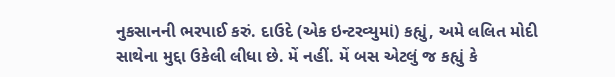નુકસાનની ભરપાઈ કરું. દાઉદે (એક ઇન્ટરવ્યુમાં) કહ્યું, અમે લલિત મોદી સાથેના મુદ્દા ઉકેલી લીધા છે. મેં નહીં. મેં બસ એટલું જ કહ્યું કે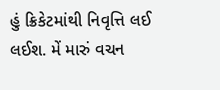હું ક્રિકેટમાંથી નિવૃત્તિ લઈ લઈશ. મેં મારું વચન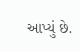આપ્યું છે.